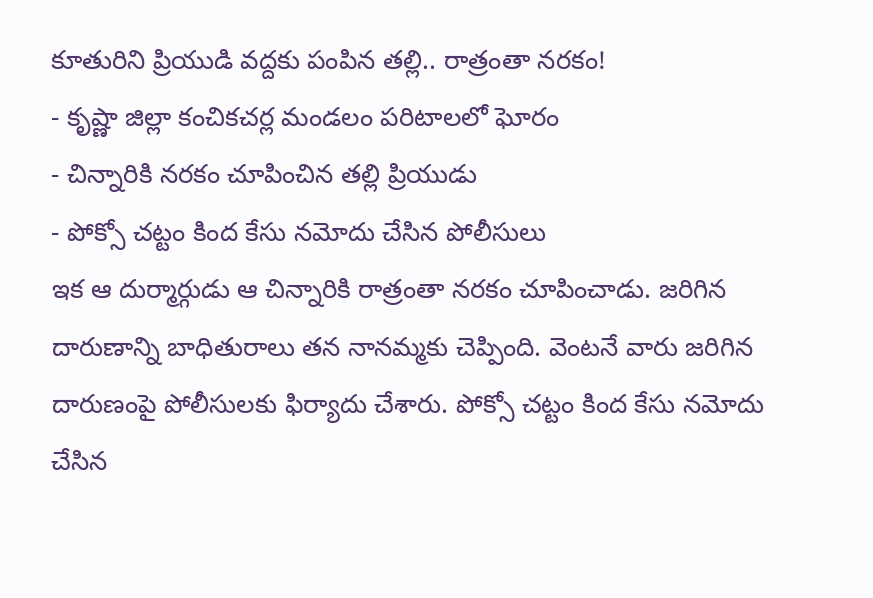కూతురిని ప్రియుడి వద్దకు పంపిన తల్లి.. రాత్రంతా నరకం!
- కృష్ణా జిల్లా కంచికచర్ల మండలం పరిటాలలో ఘోరం
- చిన్నారికి నరకం చూపించిన తల్లి ప్రియుడు
- పోక్సో చట్టం కింద కేసు నమోదు చేసిన పోలీసులు
ఇక ఆ దుర్మార్గుడు ఆ చిన్నారికి రాత్రంతా నరకం చూపించాడు. జరిగిన దారుణాన్ని బాధితురాలు తన నానమ్మకు చెప్పింది. వెంటనే వారు జరిగిన దారుణంపై పోలీసులకు ఫిర్యాదు చేశారు. పోక్సో చట్టం కింద కేసు నమోదు చేసిన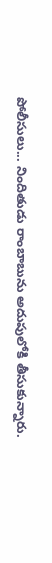పోలీసులు... నిందితుడు రాంబాబును అదుపులోకి తీసుకున్నారు.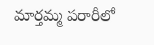మార్తమ్మ పరారీలో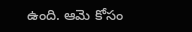ఉంది. ఆమె కోసం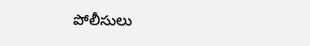పోలీసులు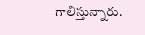గాలిస్తున్నారు.